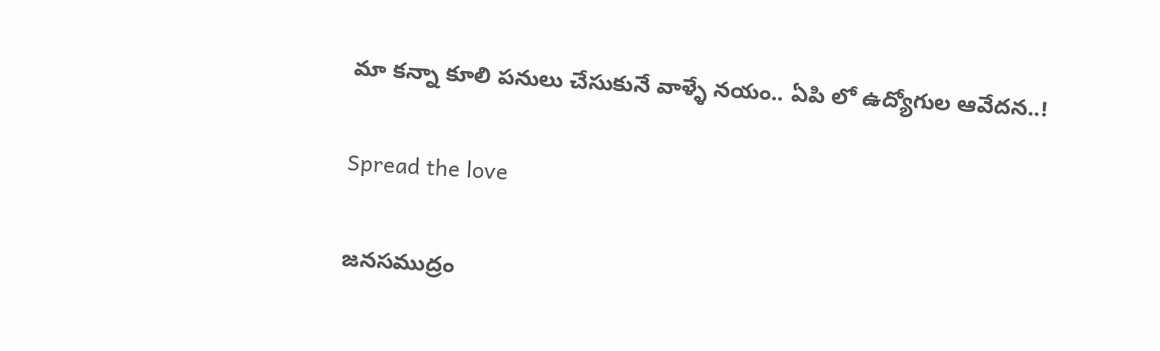మా కన్నా కూలి పనులు చేసుకునే వాళ్ళే నయం.. ఏపి లో ఉద్యోగుల ఆవేదన..!

Spread the love

జనసముద్రం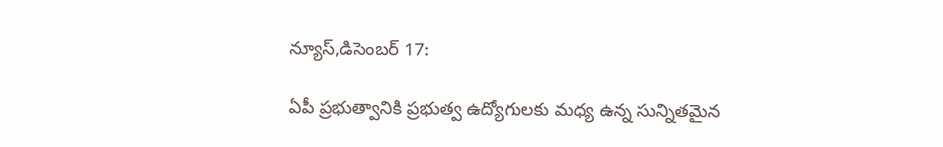న్యూస్,డిసెంబర్ 17:

ఏపీ ప్రభుత్వానికి ప్రభుత్వ ఉద్యోగులకు మధ్య ఉన్న సున్నితమైన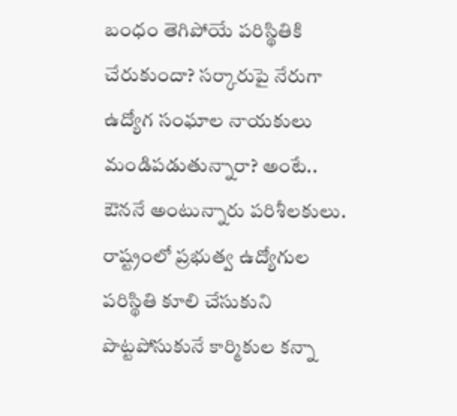బంధం తెగిపోయే పరిస్థితికి చేరుకుందా? సర్కారుపై నేరుగా ఉద్యోగ సంఘాల నాయకులు మండిపడుతున్నారా? అంటే.. ఔననే అంటున్నారు పరిశీలకులు. రాష్ట్రంలో ప్రభుత్వ ఉద్యోగుల పరిస్థితి కూలి చేసుకుని పొట్టపోసుకునే కార్మికుల కన్నా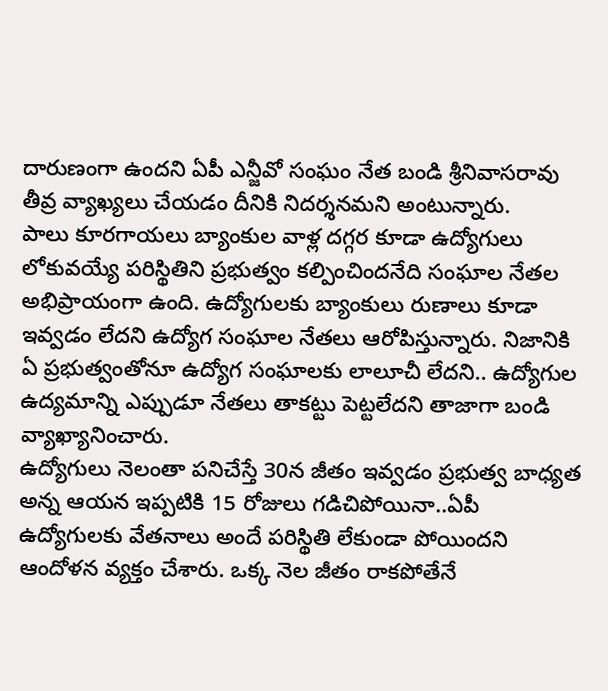దారుణంగా ఉందని ఏపీ ఎన్జీవో సంఘం నేత బండి శ్రీనివాసరావు తీవ్ర వ్యాఖ్యలు చేయడం దీనికి నిదర్శనమని అంటున్నారు.
పాలు కూరగాయలు బ్యాంకుల వాళ్ల దగ్గర కూడా ఉద్యోగులు లోకువయ్యే పరిస్థితిని ప్రభుత్వం కల్పించిందనేది సంఘాల నేతల అభిప్రాయంగా ఉంది. ఉద్యోగులకు బ్యాంకులు రుణాలు కూడా ఇవ్వడం లేదని ఉద్యోగ సంఘాల నేతలు ఆరోపిస్తున్నారు. నిజానికి ఏ ప్రభుత్వంతోనూ ఉద్యోగ సంఘాలకు లాలూచీ లేదని.. ఉద్యోగుల ఉద్యమాన్ని ఎప్పుడూ నేతలు తాకట్టు పెట్టలేదని తాజాగా బండి వ్యాఖ్యానించారు.
ఉద్యోగులు నెలంతా పనిచేస్తే 30న జీతం ఇవ్వడం ప్రభుత్వ బాధ్యత అన్న ఆయన ఇప్పటికి 15 రోజులు గడిచిపోయినా..ఏపీ ఉద్యోగులకు వేతనాలు అందే పరిస్థితి లేకుండా పోయిందని ఆందోళన వ్యక్తం చేశారు. ఒక్క నెల జీతం రాకపోతేనే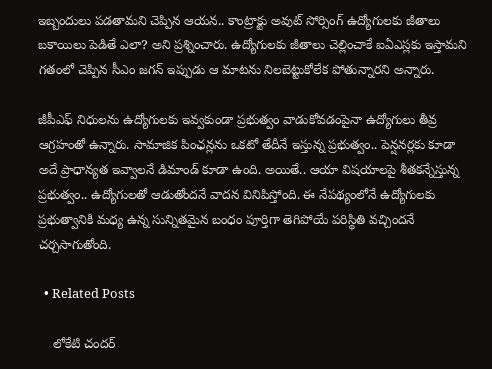ఇబ్బందులు పడతామని చెప్పిన ఆయన.. కాంట్రాక్టు అవుట్ సోర్సింగ్ ఉద్యోగులకు జీతాలు బకాయిలు పెడితే ఎలా? అని ప్రశ్నించారు. ఉద్యోగులకు జీతాలు చెల్లించాకే ఐఏఎస్లకు ఇస్తామని గతంలో చెప్పిన సీఎం జగన్ ఇప్పుడు ఆ మాటను నిలబెట్టుకోలేక పోతున్నారని అన్నారు.

జీపీఎఫ్ నిధులను ఉద్యోగులకు ఇవ్వకుండా ప్రభుత్వం వాడుకోవడంపైనా ఉద్యోగులు తీవ్ర ఆగ్రహంతో ఉన్నారు. సామాజిక పింఛన్లను ఒకటో తేదీనే ఇస్తున్న ప్రభుత్వం.. పెన్షనర్లకు కూడా అదే ప్రాధాన్యత ఇవ్వాలనే డిమాండ్ కూడా ఉంది. అయితే.. ఆయా విషయాలపై శీతకన్నేస్తున్న ప్రభుత్వం.. ఉద్యోగులతో ఆడుతోందనే వాదన వినిపిస్తోంది. ఈ నేపథ్యంలోనే ఉద్యోగులకు ప్రభుత్వానికి మధ్య ఉన్న సున్నితమైన బంధం పూర్తిగా తెగిపోయే పరిస్థితి వచ్చిందనే చర్చసాగుతోంది.

  • Related Posts

    లోకేటి చందర్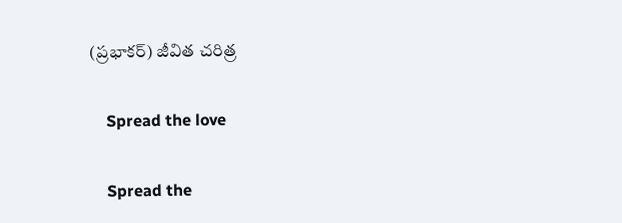(ప్రభాకర్) జీవిత చరిత్ర

    Spread the love

    Spread the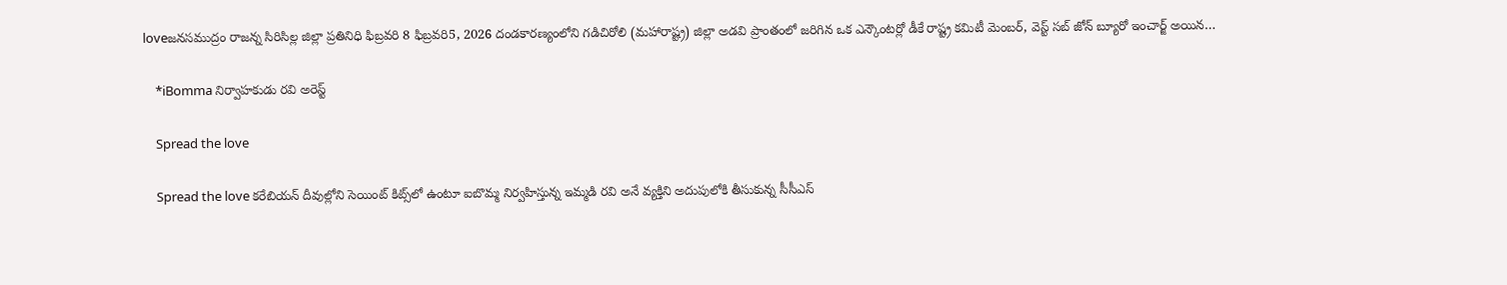loveజనసముద్రం రాజన్న సిరిసిల్ల జిల్లా ప్రతినిధి ఫిబ్రవరి 8 ఫిబ్రవరి5, 2026 దండకారణ్యంలోని గడిచిరోలి (మహారాష్ట్ర) జిల్లా అడవి ప్రాంతంలో జరిగిన ఒక ఎన్కౌంటర్లో డీకే రాష్ట్ర కమిటీ మెంబర్, వెస్ట్ సబ్ జోన్ బ్యూరో ఇంచార్జ్ అయిన…

    *iBomma నిర్వాహకుడు రవి అరెస్ట్

    Spread the love

    Spread the love కరేబియన్ దీవుల్లోని సెయింట్ కిట్స్‌లో ఉంటూ ఐబొమ్మ నిర్వహిస్తున్న ఇమ్మడి రవి అనే వ్యక్తిని అదుపులోకి తీసుకున్న సీసీఎస్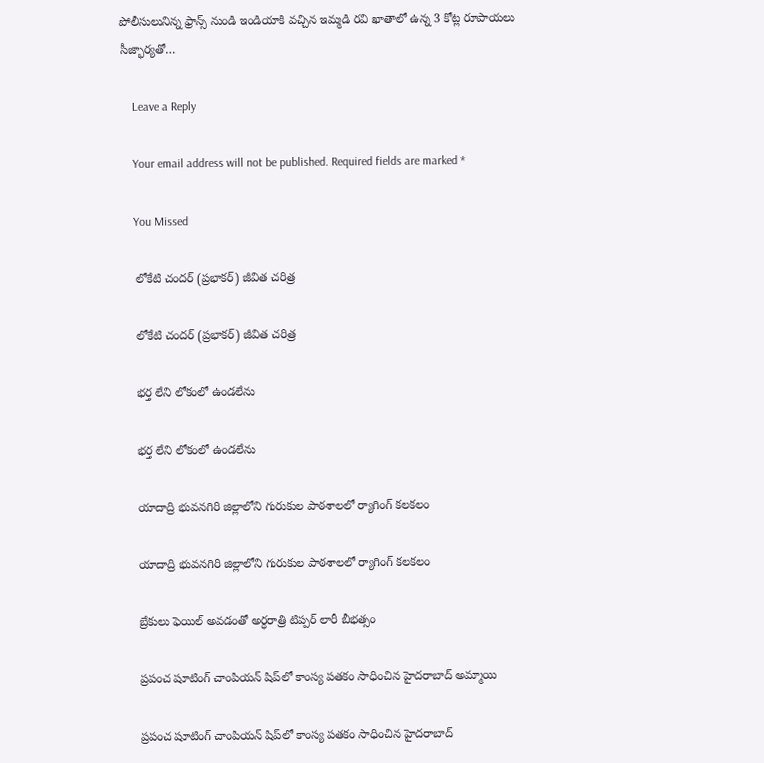పోలీసులునిన్న ఫ్రాన్స్ నుండి ఇండియాకి వచ్చిన ఇమ్మడి రవి ఖాతాలో ఉన్న 3 కోట్ల రూపాయలు సీజ్భార్యతో…

    Leave a Reply

    Your email address will not be published. Required fields are marked *

    You Missed

    లోకేటి చందర్ (ప్రభాకర్) జీవిత చరిత్ర

    లోకేటి చందర్ (ప్రభాకర్) జీవిత చరిత్ర

    భర్త లేని లోకంలో ఉండలేను

    భర్త లేని లోకంలో ఉండలేను

    యాదాద్రి భువనగిరి జిల్లాలోని గురుకుల పాఠశాలలో ర్యాగింగ్ కలకలం

    యాదాద్రి భువనగిరి జిల్లాలోని గురుకుల పాఠశాలలో ర్యాగింగ్ కలకలం

    బ్రేకులు ఫెయిల్ అవడంతో అర్ధరాత్రి టిప్పర్ లారీ బీభత్సం

    ప్రపంచ షూటింగ్ చాంపియన్ షిప్‌లో కాంస్య పతకం సాధించిన హైదరాబాద్ అమ్మాయి

    ప్రపంచ షూటింగ్ చాంపియన్ షిప్‌లో కాంస్య పతకం సాధించిన హైదరాబాద్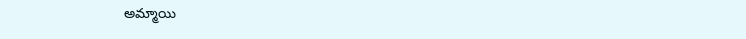అమ్మాయి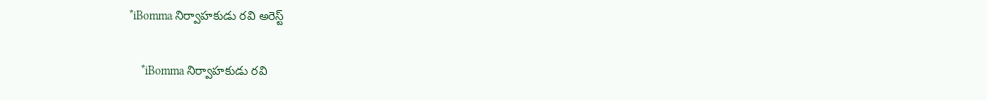*iBomma నిర్వాహకుడు రవి అరెస్ట్

    *iBomma నిర్వాహకుడు రవి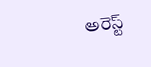అరెస్ట్